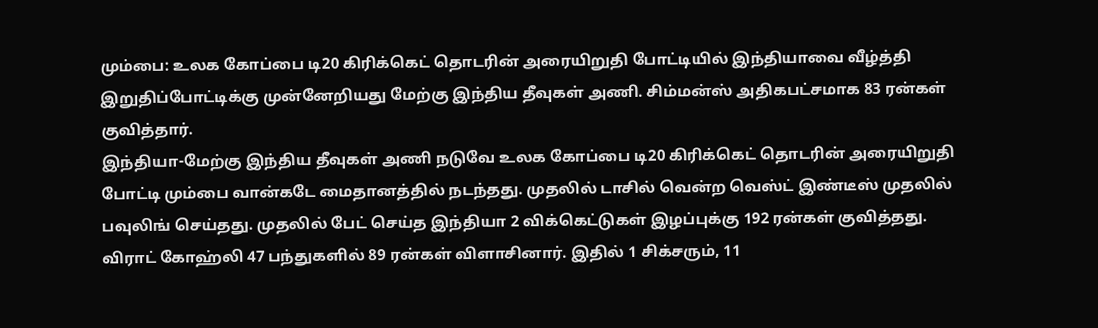மும்பை: உலக கோப்பை டி20 கிரிக்கெட் தொடரின் அரையிறுதி போட்டியில் இந்தியாவை வீழ்த்தி இறுதிப்போட்டிக்கு முன்னேறியது மேற்கு இந்திய தீவுகள் அணி. சிம்மன்ஸ் அதிகபட்சமாக 83 ரன்கள் குவித்தார்.
இந்தியா-மேற்கு இந்திய தீவுகள் அணி நடுவே உலக கோப்பை டி20 கிரிக்கெட் தொடரின் அரையிறுதி போட்டி மும்பை வான்கடே மைதானத்தில் நடந்தது. முதலில் டாசில் வென்ற வெஸ்ட் இண்டீஸ் முதலில் பவுலிங் செய்தது. முதலில் பேட் செய்த இந்தியா 2 விக்கெட்டுகள் இழப்புக்கு 192 ரன்கள் குவித்தது. விராட் கோஹ்லி 47 பந்துகளில் 89 ரன்கள் விளாசினார். இதில் 1 சிக்சரும், 11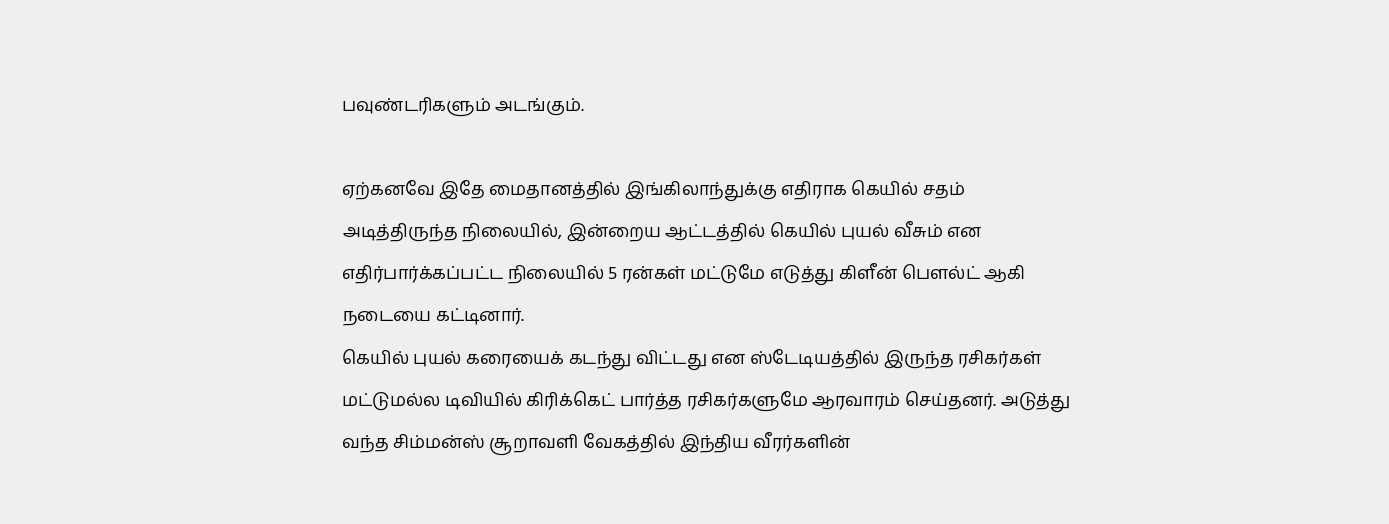பவுண்டரிகளும் அடங்கும்.

ஏற்கனவே இதே மைதானத்தில் இங்கிலாந்துக்கு எதிராக கெயில் சதம் அடித்திருந்த நிலையில், இன்றைய ஆட்டத்தில் கெயில் புயல் வீசும் என எதிர்பார்க்கப்பட்ட நிலையில் 5 ரன்கள் மட்டுமே எடுத்து கிளீன் பௌல்ட் ஆகி நடையை கட்டினார்.
கெயில் புயல் கரையைக் கடந்து விட்டது என ஸ்டேடியத்தில் இருந்த ரசிகர்கள் மட்டுமல்ல டிவியில் கிரிக்கெட் பார்த்த ரசிகர்களுமே ஆரவாரம் செய்தனர். அடுத்து வந்த சிம்மன்ஸ் சூறாவளி வேகத்தில் இந்திய வீரர்களின்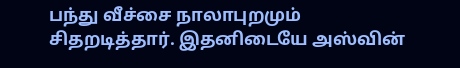பந்து வீச்சை நாலாபுறமும் சிதறடித்தார். இதனிடையே அஸ்வின்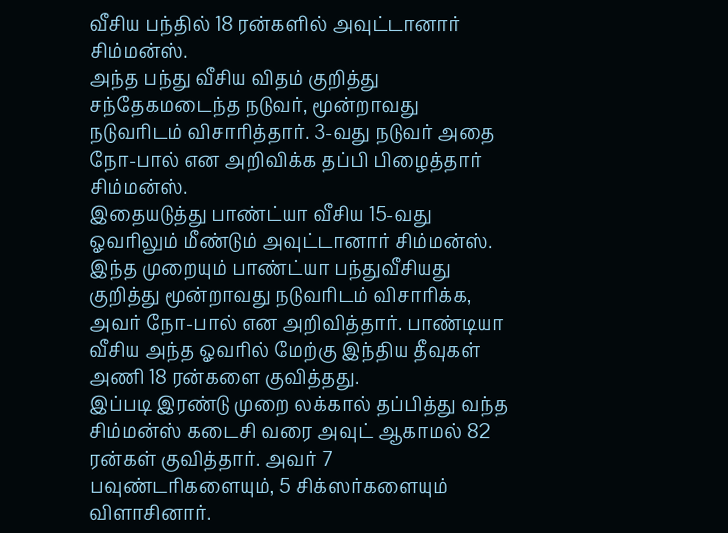வீசிய பந்தில் 18 ரன்களில் அவுட்டானார் சிம்மன்ஸ்.
அந்த பந்து வீசிய விதம் குறித்து சந்தேகமடைந்த நடுவர், மூன்றாவது நடுவரிடம் விசாரித்தார். 3-வது நடுவர் அதை நோ-பால் என அறிவிக்க தப்பி பிழைத்தார் சிம்மன்ஸ்.
இதையடுத்து பாண்ட்யா வீசிய 15-வது ஓவரிலும் மீண்டும் அவுட்டானார் சிம்மன்ஸ். இந்த முறையும் பாண்ட்யா பந்துவீசியது குறித்து மூன்றாவது நடுவரிடம் விசாரிக்க, அவர் நோ-பால் என அறிவித்தார். பாண்டியா வீசிய அந்த ஓவரில் மேற்கு இந்திய தீவுகள் அணி 18 ரன்களை குவித்தது.
இப்படி இரண்டு முறை லக்கால் தப்பித்து வந்த சிம்மன்ஸ் கடைசி வரை அவுட் ஆகாமல் 82 ரன்கள் குவித்தார். அவர் 7 பவுண்டரிகளையும், 5 சிக்ஸர்களையும் விளாசினார்.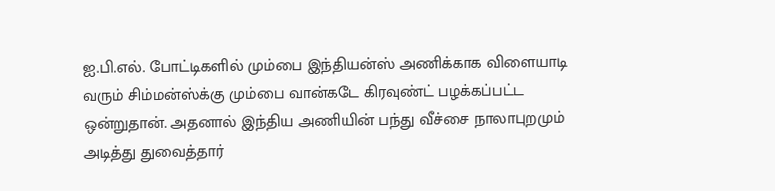ஐ.பி.எல். போட்டிகளில் மும்பை இந்தியன்ஸ் அணிக்காக விளையாடி வரும் சிம்மன்ஸ்க்கு மும்பை வான்கடே கிரவுண்ட் பழக்கப்பட்ட ஒன்றுதான். அதனால் இந்திய அணியின் பந்து வீச்சை நாலாபுறமும் அடித்து துவைத்தார்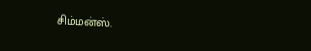சிம்மன்ஸ்.